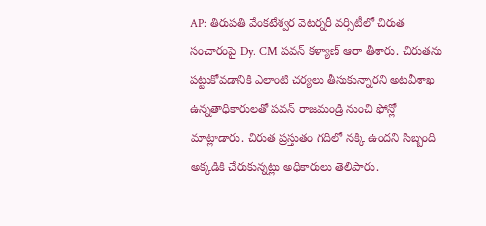AP: తిరుపతి వేంకటేశ్వర వెటర్నరీ వర్సిటీలో చిరుత సంచారంపై Dy. CM పవన్ కళ్యాణ్ ఆరా తీశారు. చిరుతను పట్టుకోవడానికి ఎలాంటి చర్యలు తీసుకున్నారని అటవీశాఖ ఉన్నతాధికారులతో పవన్ రాజమండ్రి నుంచి ఫోన్లో మాట్లాడారు. చిరుత ప్రస్తుతం గదిలో నక్కి ఉందని సిబ్బంది అక్కడికి చేరుకున్నట్లు అధికారులు తెలిపారు.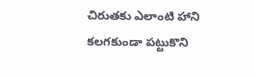చిరుతకు ఎలాంటి హాని కలగకుండా పట్టుకొని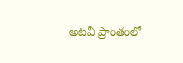అటవీ ప్రాంతంలో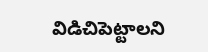విడిచిపెట్టాలని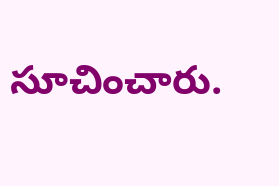సూచించారు.